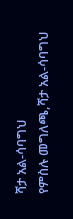ሻታ አል-ሳባግህ
የምስሉ መግለጫ,ሻታ አል-ሳባግህ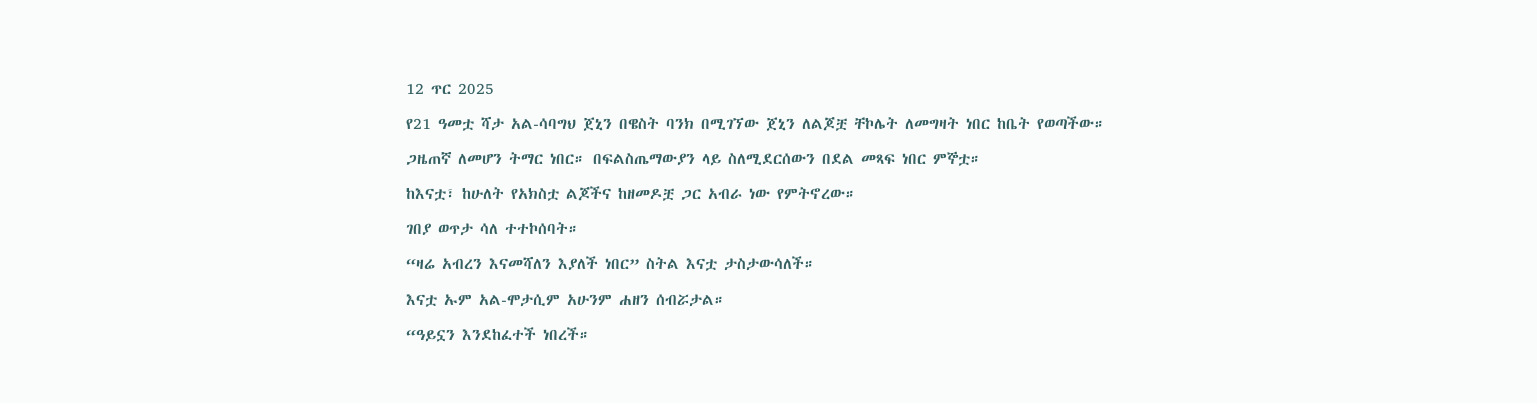12 ጥር 2025

የ21 ዓመቷ ሻታ አል-ሳባግህ ጀኒን በዌስት ባንክ በሚገኘው ጀኒን ለልጆቿ ቸኮሌት ለመግዛት ነበር ከቤት የወጣችው።

ጋዜጠኛ ለመሆን ትማር ነበር። በፍልስጤማውያን ላይ ስለሚደርሰውን በደል መጻፍ ነበር ምኞቷ።

ከእናቷ፣ ከሁለት የአክስቷ ልጆችና ከዘመዶቿ ጋር አብራ ነው የምትኖረው።

ገበያ ወጥታ ሳለ ተተኮሰባት።

“ዛሬ አብረን እናመሻለን እያለች ነበር” ስትል እናቷ ታስታውሳለች።

እናቷ ኡም አል-ሞታሲም አሁንም ሐዘን ሰብሯታል።

“ዓይኗን እንደከፈተች ነበረች።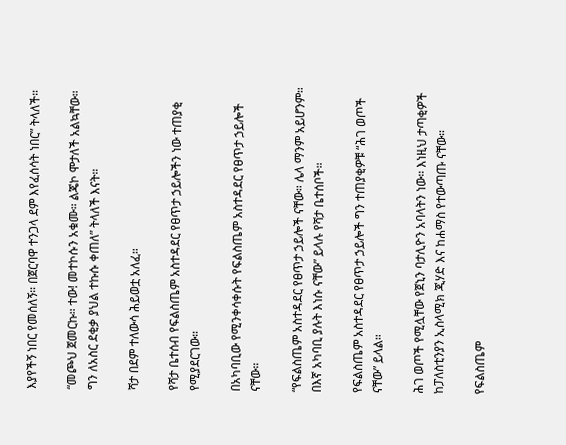እያየችኝ ነበር የመሰለኝ። በጀርባዋ ተንጋላ ደም እየፈሰሳት ነበር” ትላለች።

“መጮህ ጀመርኩ። ተው! መተኮሱን አቁሙ። ልጄኮ ሞታለች አልኳቸው። ግን ለአስር ደቂቃ ያህል ተኩሱ ቀጠለ” ትላለች እናት።

ሻታ በደም ተለውሳ ሕይወቷ አለፈ።

የሻታ ቤተሰብ የፍልስጤም አስተዳደር የፀጥታ ኃይሎችን ነው ተጠያቂ የሚያደርገው።

በአካባቢው የሚንቀሳቀሱት የፍልስጤም አስተዳደር የፀጥታ ኃይሎች ናቸው።

“የፍልስጤም አስተዳደር የፀጥታ ኃይሎች ናቸው። ሌላ ማንም አይሆንም። በእኛ አካባቢ ያሉት እነሱ ናቸው” ይላሉ የሻታ ቤተሰቦች።

የፍልስጤም አስተዳደር የፀጥታ ኃይሎች ግን ተጠያቂዎቹ “ሕገ ወጦች ናቸው” ይላል።

ሕገ ወጦች የሚሏቸው የጀኒን ባታሊዮን አባላትን ነው። እነዚህ ታጣቂዎች ከፓለስቲንያን ኢስላሚክ ጂሃድ እና ከሐማስ የተውጣጡ ናቸው።

የፍልስጤም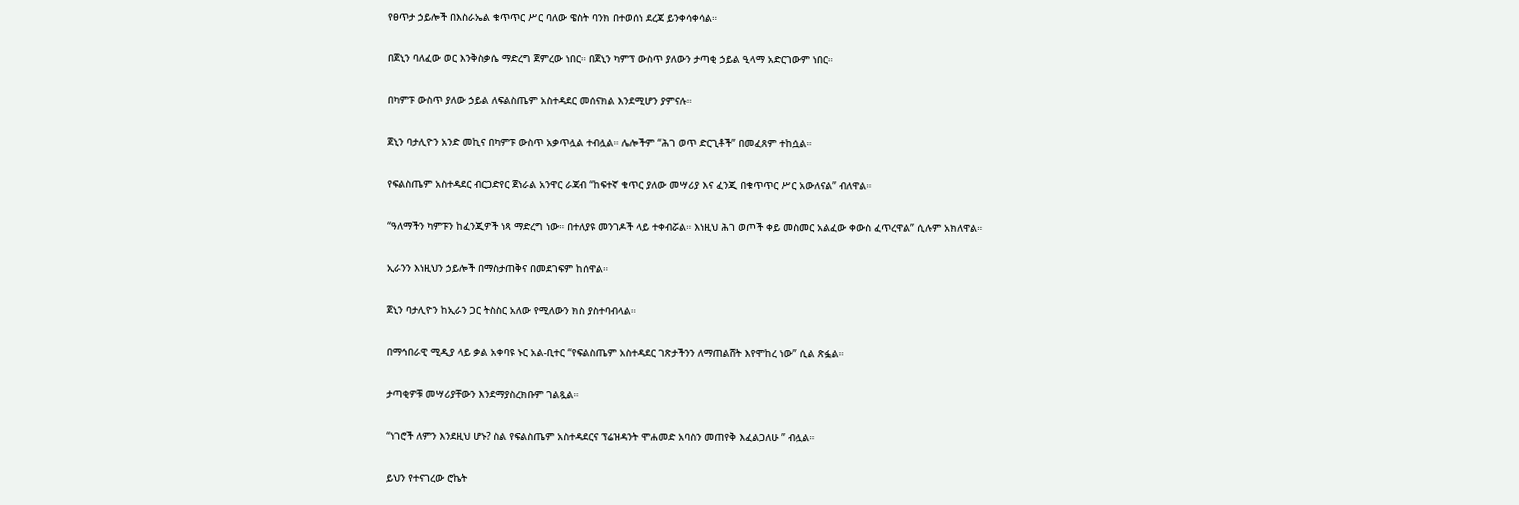የፀጥታ ኃይሎች በእስራኤል ቁጥጥር ሥር ባለው ዌስት ባንክ በተወሰነ ደረጃ ይንቀሳቀሳል።

በጀኒን ባለፈው ወር እንቅስቃሴ ማድረግ ጀምረው ነበር። በጀኒን ካምፕ ውስጥ ያለውን ታጣቂ ኃይል ዒላማ አድርገውም ነበር።

በካምፑ ውስጥ ያለው ኃይል ለፍልስጤም አስተዳደር መሰናክል እንደሚሆን ያምናሉ።

ጀኒን ባታሊዮን አንድ መኪና በካምፑ ውስጥ አቃጥሏል ተብሏል። ሌሎችም “ሕገ ወጥ ድርጊቶች” በመፈጸም ተከሷል።

የፍልስጤም አስተዳደር ብርጋድየር ጀነራል አንዋር ራጃብ “ከፍተኛ ቁጥር ያለው መሣሪያ እና ፈንጂ በቁጥጥር ሥር አውለናል” ብለዋል።

“ዓለማችን ካምፑን ከፈንጂዎች ነጻ ማድረግ ነው። በተለያዩ መንገዶች ላይ ተቀብሯል። እነዚህ ሕገ ወጦች ቀይ መስመር አልፈው ቀውስ ፈጥረዋል” ሲሉም አክለዋል።

ኢራንን እነዚህን ኃይሎች በማስታጠቅና በመደገፍም ከሰዋል።

ጀኒን ባታሊዮን ከኢራን ጋር ትስስር አለው የሚለውን ክስ ያስተባብላል።

በማኅበራዊ ሚዲያ ላይ ቃል አቀባዩ ኑር አል-ቢተር “የፍልስጤም አስተዳደር ገጽታችንን ለማጠልሸት እየሞከረ ነው” ሲል ጽፏል።

ታጣቂዎቹ መሣሪያቸውን እንደማያስረክቡም ገልጿል።

“ነገሮች ለምን እንደዚህ ሆኑ? ስል የፍልስጤም አስተዳደርና ፕሬዝዳንት ሞሐመድ አባስን መጠየቅ እፈልጋለሁ ” ብሏል።

ይህን የተናገረው ሮኬት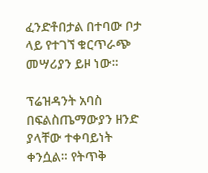ፈንድቶበታል በተባው ቦታ ላይ የተገኘ ቁርጥራጭ መሣሪያን ይዞ ነው።

ፕሬዝዳንት አባስ በፍልስጤማውያን ዘንድ ያላቸው ተቀባይነት ቀንሷል። የትጥቅ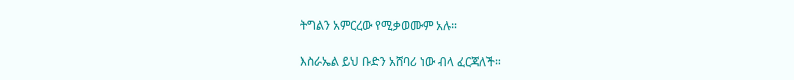ትግልን አምርረው የሚቃወሙም አሉ።

እስራኤል ይህ ቡድን አሸባሪ ነው ብላ ፈርጃለች።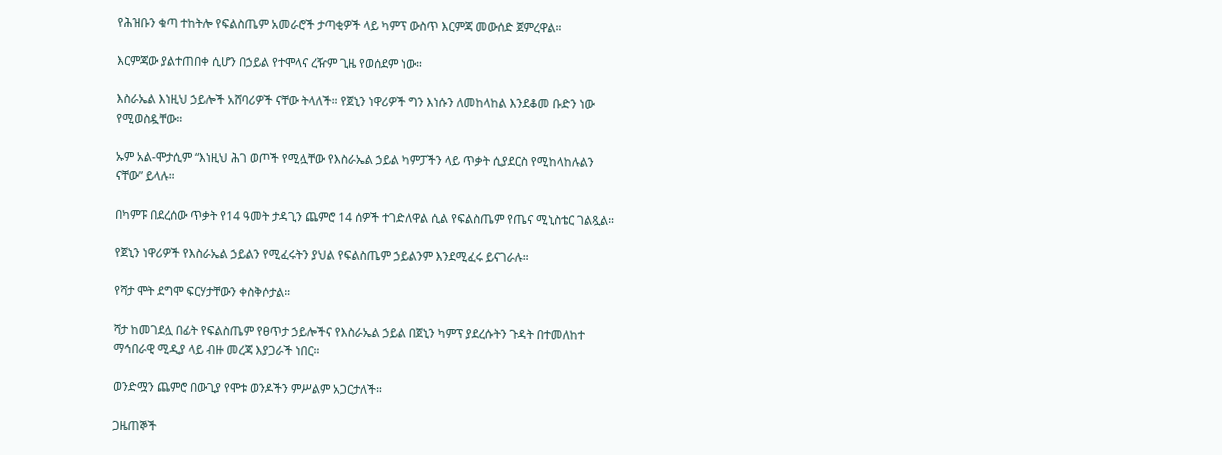የሕዝቡን ቁጣ ተከትሎ የፍልስጤም አመራሮች ታጣቂዎች ላይ ካምፕ ውስጥ እርምጃ መውሰድ ጀምረዋል።

እርምጃው ያልተጠበቀ ሲሆን በኃይል የተሞላና ረዥም ጊዜ የወሰደም ነው።

እስራኤል እነዚህ ኃይሎች አሸባሪዎች ናቸው ትላለች። የጀኒን ነዋሪዎች ግን እነሱን ለመከላከል እንደቆመ ቡድን ነው የሚወስዷቸው።

ኡም አል-ሞታሲም “እነዚህ ሕገ ወጦች የሚሏቸው የእስራኤል ኃይል ካምፓችን ላይ ጥቃት ሲያደርስ የሚከላከሉልን ናቸው” ይላሉ።

በካምፑ በደረሰው ጥቃት የ14 ዓመት ታዳጊን ጨምሮ 14 ሰዎች ተገድለዋል ሲል የፍልስጤም የጤና ሚኒስቴር ገልጿል።

የጀኒን ነዋሪዎች የእስራኤል ኃይልን የሚፈሩትን ያህል የፍልስጤም ኃይልንም እንደሚፈሩ ይናገራሉ።

የሻታ ሞት ደግሞ ፍርሃታቸውን ቀስቅሶታል።

ሻታ ከመገደሏ በፊት የፍልስጤም የፀጥታ ኃይሎችና የእስራኤል ኃይል በጀኒን ካምፕ ያደረሱትን ጉዳት በተመለከተ ማኅበራዊ ሚዲያ ላይ ብዙ መረጃ እያጋራች ነበር።

ወንድሟን ጨምሮ በውጊያ የሞቱ ወንዶችን ምሥልም አጋርታለች።

ጋዜጠኞች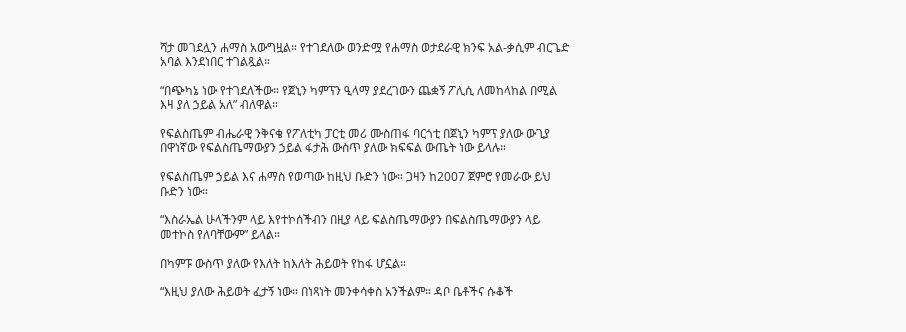ሻታ መገደሏን ሐማስ አውግዟል። የተገደለው ወንድሟ የሐማስ ወታደራዊ ክንፍ አል-ቃሲም ብርጌድ አባል እንደነበር ተገልጿል።

“በጭካኔ ነው የተገደለችው። የጀኒን ካምፕን ዒላማ ያደረገውን ጨቋኝ ፖሊሲ ለመከላከል በሚል እዛ ያለ ኃይል አለ” ብለዋል።

የፍልስጤም ብሔራዊ ንቅናቄ የፖለቲካ ፓርቲ መሪ ሙስጠፋ ባርጎቲ በጀኒን ካምፕ ያለው ውጊያ በዋነኛው የፍልስጤማውያን ኃይል ፋታሕ ውስጥ ያለው ክፍፍል ውጤት ነው ይላሉ።

የፍልስጤም ኃይል እና ሐማስ የወጣው ከዚህ ቡድን ነው። ጋዛን ከ2007 ጀምሮ የመራው ይህ ቡድን ነው።

“እስራኤል ሁላችንም ላይ እየተኮሰችብን በዚያ ላይ ፍልስጤማውያን በፍልስጤማውያን ላይ መተኮስ የለባቸውም” ይላል።

በካምፑ ውስጥ ያለው የእለት ከእለት ሕይወት የከፋ ሆኗል።

“እዚህ ያለው ሕይወት ፈታኝ ነው። በነጻነት መንቀሳቀስ አንችልም። ዳቦ ቤቶችና ሱቆች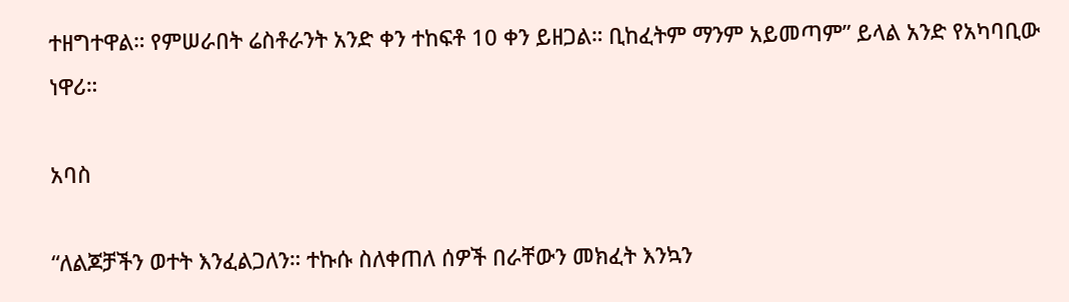ተዘግተዋል። የምሠራበት ሬስቶራንት አንድ ቀን ተከፍቶ 10 ቀን ይዘጋል። ቢከፈትም ማንም አይመጣም” ይላል አንድ የአካባቢው ነዋሪ።

አባስ

“ለልጆቻችን ወተት እንፈልጋለን። ተኩሱ ስለቀጠለ ሰዎች በራቸውን መክፈት እንኳን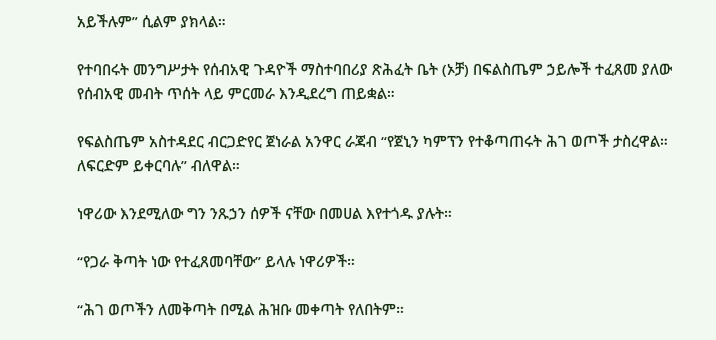አይችሉም” ሲልም ያክላል።

የተባበሩት መንግሥታት የሰብአዊ ጉዳዮች ማስተባበሪያ ጽሕፈት ቤት (ኦቻ) በፍልስጤም ኃይሎች ተፈጸመ ያለው የሰብአዊ መብት ጥሰት ላይ ምርመራ እንዲደረግ ጠይቋል።

የፍልስጤም አስተዳደር ብርጋድየር ጀነራል አንዋር ራጃብ “የጀኒን ካምፕን የተቆጣጠሩት ሕገ ወጦች ታስረዋል። ለፍርድም ይቀርባሉ” ብለዋል።

ነዋሪው እንደሚለው ግን ንጹኃን ሰዎች ናቸው በመሀል እየተጎዱ ያሉት።

“የጋራ ቅጣት ነው የተፈጸመባቸው” ይላሉ ነዋሪዎች።

“ሕገ ወጦችን ለመቅጣት በሚል ሕዝቡ መቀጣት የለበትም።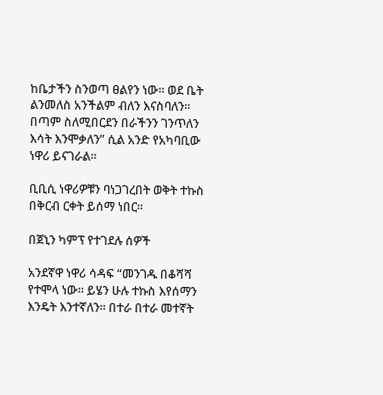ከቤታችን ስንወጣ ፀልየን ነው። ወደ ቤት ልንመለስ አንችልም ብለን እናስባለን። በጣም ስለሚበርደን በራችንን ገንጥለን እሳት እንሞቃለን” ሲል አንድ የአካባቢው ነዋሪ ይናገራል።

ቢቢሲ ነዋሪዎቹን ባነጋገረበት ወቅት ተኩስ በቅርብ ርቀት ይሰማ ነበር።

በጀኒን ካምፕ የተገደሉ ሰዎች

አንደኛዋ ነዋሪ ሳዳፍ “መንገዱ በቆሻሻ የተሞላ ነው። ይሄን ሁሉ ተኩስ እየሰማን እንዴት እንተኛለን። በተራ በተራ መተኛት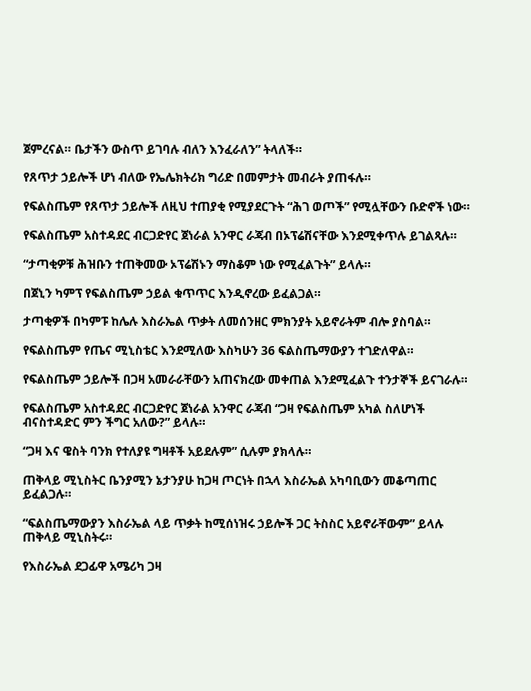ጀምረናል። ቤታችን ውስጥ ይገባሉ ብለን እንፈራለን” ትላለች።

የጸጥታ ኃይሎች ሆነ ብለው የኤሌክትሪክ ግሪድ በመምታት መብራት ያጠፋሉ።

የፍልስጤም የጸጥታ ኃይሎች ለዚህ ተጠያቂ የሚያደርጉት “ሕገ ወጦች” የሚሏቸውን ቡድኖች ነው።

የፍልስጤም አስተዳደር ብርጋድየር ጀነራል አንዋር ራጃብ በኦፕሬሽናቸው እንደሚቀጥሉ ይገልጻሉ።

“ታጣቂዎቹ ሕዝቡን ተጠቅመው ኦፕሬሽኑን ማስቆም ነው የሚፈልጉት” ይላሉ።

በጀኒን ካምፕ የፍልስጤም ኃይል ቁጥጥር እንዲኖረው ይፈልጋል።

ታጣቂዎች በካምፑ ከሌሉ እስራኤል ጥቃት ለመሰንዘር ምክንያት አይኖራትም ብሎ ያስባል።

የፍልስጤም የጤና ሚኒስቴር እንደሚለው እስካሁን 36 ፍልስጤማውያን ተገድለዋል።

የፍልስጤም ኃይሎች በጋዛ አመራራቸውን አጠናክረው መቀጠል እንደሚፈልጉ ተንታኞች ይናገራሉ።

የፍልስጤም አስተዳደር ብርጋድየር ጀነራል አንዋር ራጃብ “ጋዛ የፍልስጤም አካል ስለሆነች ብናስተዳድር ምን ችግር አለው?” ይላሉ።

“ጋዛ እና ዌስት ባንክ የተለያዩ ግዛቶች አይደሉም” ሲሉም ያክላሉ።

ጠቅላይ ሚኒስትር ቤንያሚን ኔታንያሁ ከጋዛ ጦርነት በኋላ እስራኤል አካባቢውን መቆጣጠር ይፈልጋሉ።

“ፍልስጤማውያን እስራኤል ላይ ጥቃት ከሚሰነዝሩ ኃይሎች ጋር ትስስር አይኖራቸውም” ይላሉ ጠቅላይ ሚኒስትሩ።

የእስራኤል ደጋፊዋ አሜሪካ ጋዛ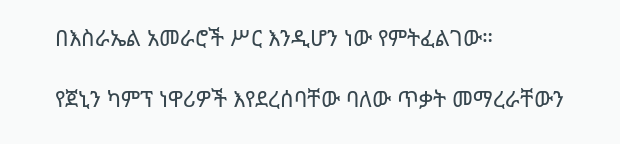በእስራኤል አመራሮች ሥር እንዲሆን ነው የምትፈልገው።

የጀኒን ካምፕ ነዋሪዎች እየደረሰባቸው ባለው ጥቃት መማረራቸውን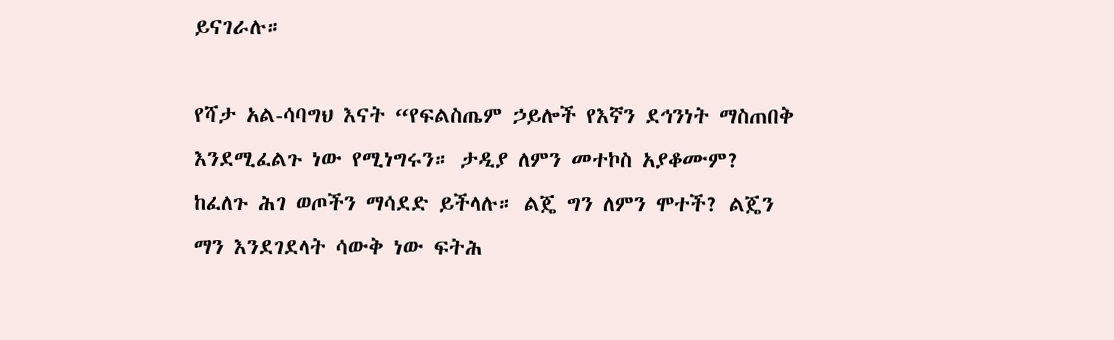ይናገራሉ።

የሻታ አል-ሳባግህ እናት “የፍልስጤም ኃይሎች የእኛን ደኅንነት ማስጠበቅ እንደሚፈልጉ ነው የሚነግሩን። ታዲያ ለምን መተኮስ አያቆሙም? ከፈለጉ ሕገ ወጦችን ማሳደድ ይችላሉ። ልጄ ግን ለምን ሞተች? ልጄን ማን እንደገደላት ሳውቅ ነው ፍትሕ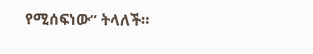የሚሰፍነው” ትላለች።